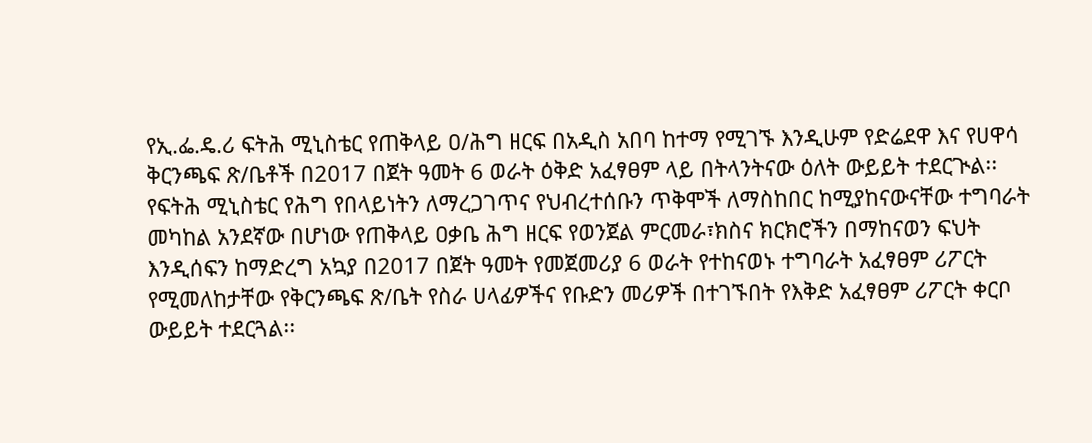የኢ.ፌ.ዴ.ሪ ፍትሕ ሚኒስቴር የጠቅላይ ዐ/ሕግ ዘርፍ በአዲስ አበባ ከተማ የሚገኙ እንዲሁም የድሬደዋ እና የሀዋሳ ቅርንጫፍ ጽ/ቤቶች በ2017 በጀት ዓመት 6 ወራት ዕቅድ አፈፃፀም ላይ በትላንትናው ዕለት ውይይት ተደርጒል፡፡
የፍትሕ ሚኒስቴር የሕግ የበላይነትን ለማረጋገጥና የህብረተሰቡን ጥቅሞች ለማስከበር ከሚያከናውናቸው ተግባራት መካከል አንደኛው በሆነው የጠቅላይ ዐቃቤ ሕግ ዘርፍ የወንጀል ምርመራ፣ክስና ክርክሮችን በማከናወን ፍህት እንዲሰፍን ከማድረግ አኳያ በ2017 በጀት ዓመት የመጀመሪያ 6 ወራት የተከናወኑ ተግባራት አፈፃፀም ሪፖርት የሚመለከታቸው የቅርንጫፍ ጽ/ቤት የስራ ሀላፊዎችና የቡድን መሪዎች በተገኙበት የእቅድ አፈፃፀም ሪፖርት ቀርቦ ውይይት ተደርጓል፡፡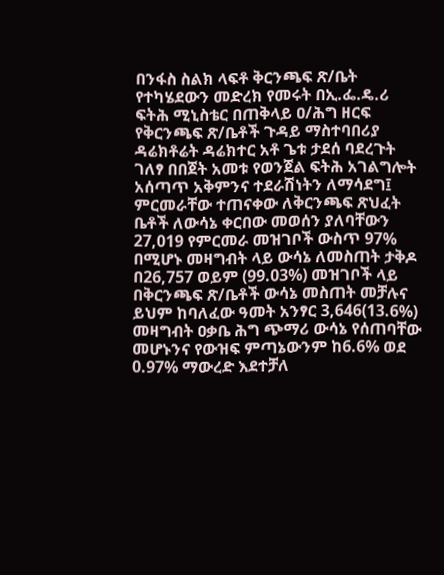በንፋስ ስልክ ላፍቶ ቅርንጫፍ ጽ/ቤት የተካሄደውን መድረክ የመሩት በኢ.ፌ.ዴ.ሪ ፍትሕ ሚኒስቴር በጠቅላይ ዐ/ሕግ ዘርፍ የቅርንጫፍ ጽ/ቤቶች ጉዳይ ማስተባበሪያ ዳሬክቶሬት ዳሬክተር አቶ ጌቱ ታደሰ ባደረጉት ገለፃ በበጀት አመቱ የወንጀል ፍትሕ አገልግሎት አሰጣጥ አቅምንና ተደራሽነትን ለማሳደግ፤ ምርመራቸው ተጠናቀው ለቅርንጫፍ ጽህፈት ቤቶች ለውሳኔ ቀርበው መወሰን ያለባቸውን 27,019 የምርመራ መዝገቦች ውስጥ 97% በሚሆኑ መዛግብት ላይ ውሳኔ ለመስጠት ታቅዶ በ26,757 ወይም (99.03%) መዝገቦች ላይ በቅርንጫፍ ጽ/ቤቶች ውሳኔ መስጠት መቻሉና ይህም ከባለፈው ዓመት አንፃር 3,646(13.6%) መዛግብት ዐቃቤ ሕግ ጭማሪ ውሳኔ የሰጠባቸው መሆኑንና የውዝፍ ምጣኔውንም ከ6.6% ወደ 0.97% ማውረድ እደተቻለ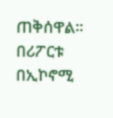ጠቅሰዋል፡፡
በሪፖርቱ በኢኮኖሚ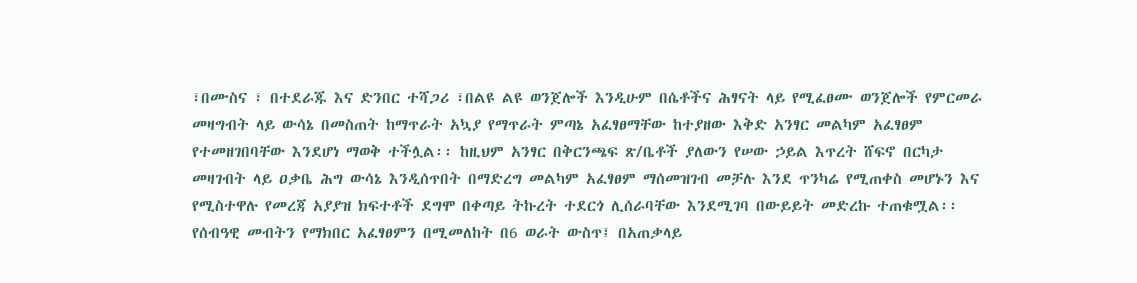፣በሙስና ፣ በተደራጁ እና ድንበር ተሻጋሪ ፣በልዩ ልዩ ወንጀሎች እንዲሁም በሴቶችና ሕፃናት ላይ የሚፈፀሙ ወንጀሎች የምርመራ መዛግብት ላይ ውሳኔ በመስጠት ከማጥራት አኳያ የማጥራት ምጣኔ አፈፃፀማቸው ከተያዘው እቅድ አንፃር መልካም አፈፃፀም የተመዘገበባቸው እንደሆነ ማወቅ ተችሏል፡፡ ከዚህም አንፃር በቅርንጫፍ ጽ/ቤቶች ያለውን የሠው ኃይል እጥረት ሸፍኖ በርካታ መዛገብት ላይ ዐቃቤ ሕግ ውሳኔ እንዲሰጥበት በማድረግ መልካም አፈፃፀም ማሰመዝገብ መቻሉ እንደ ጥንካሬ የሚጠቀስ መሆኑን እና የሚስተዋሉ የመረጃ አያያዝ ክፍተቶች ደግሞ በቀጣይ ትኩረት ተደርጎ ሊሰራባቸው እንደሚገባ በውይይት መድረኩ ተጠቁሟል፡፡
የሰብዓዊ መብትን የማክበር አፈፃፀምን በሚመለከት በ6 ወራት ውስጥ፤ በአጠቃላይ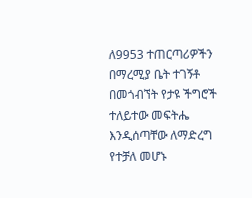ለ9953 ተጠርጣሪዎችን በማረሚያ ቤት ተገኝቶ በመጎብኘት የታዩ ችግሮች ተለይተው መፍትሔ እንዲሰጣቸው ለማድረግ የተቻለ መሆኑ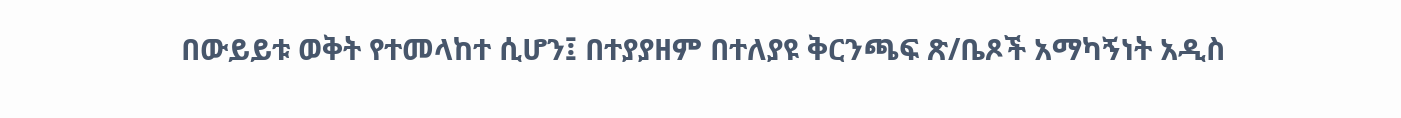በውይይቱ ወቅት የተመላከተ ሲሆን፤ በተያያዘም በተለያዩ ቅርንጫፍ ጽ/ቤጾች አማካኝነት አዲስ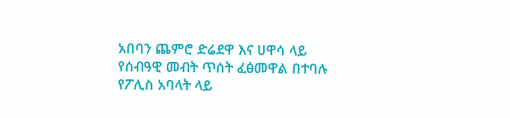አበባን ጨምሮ ድሬደዋ እና ሀዋሳ ላይ የሰብዓዊ መብት ጥሰት ፈፅመዋል በተባሉ የፖሊስ አባላት ላይ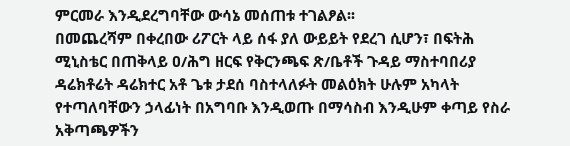ምርመራ እንዲደረግባቸው ውሳኔ መሰጠቱ ተገልፆል፡፡
በመጨረሻም በቀረበው ሪፖርት ላይ ሰፋ ያለ ውይይት የደረገ ሲሆን፣ በፍትሕ ሚኒስቴር በጠቅላይ ዐ/ሕግ ዘርፍ የቅርንጫፍ ጽ/ቤቶች ጉዳይ ማስተባበሪያ ዳሬክቶሬት ዳሬክተር አቶ ጌቱ ታደሰ ባስተላለፉት መልዕክት ሁሉም አካላት የተጣለባቸውን ኃላፊነት በአግባቡ እንዲወጡ በማሳስብ እንዲሁም ቀጣይ የስራ አቅጣጫዎችን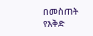በመስጠት የእቅድ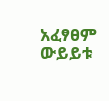አፈፃፀም ውይይቱ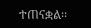ተጠናቋል፡፡